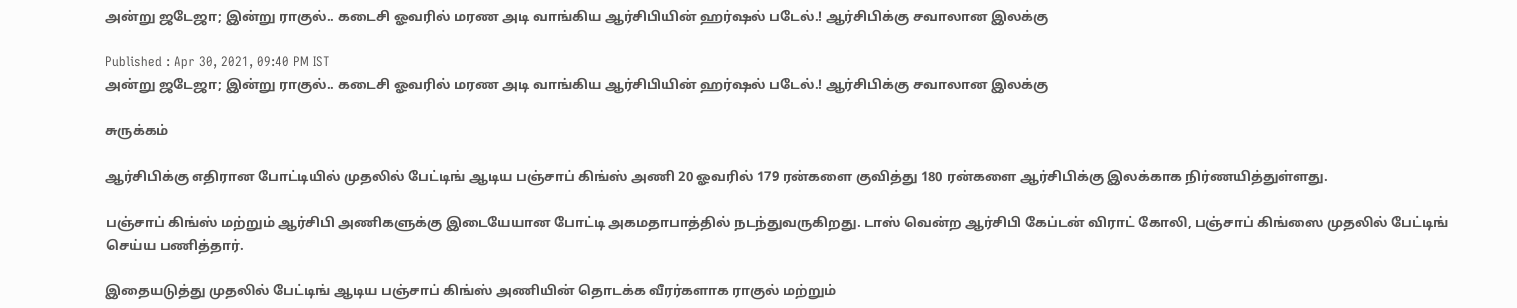அன்று ஜடேஜா; இன்று ராகுல்.. கடைசி ஓவரில் மரண அடி வாங்கிய ஆர்சிபியின் ஹர்ஷல் படேல்.! ஆர்சிபிக்கு சவாலான இலக்கு

Published : Apr 30, 2021, 09:40 PM IST
அன்று ஜடேஜா; இன்று ராகுல்.. கடைசி ஓவரில் மரண அடி வாங்கிய ஆர்சிபியின் ஹர்ஷல் படேல்.! ஆர்சிபிக்கு சவாலான இலக்கு

சுருக்கம்

ஆர்சிபிக்கு எதிரான போட்டியில் முதலில் பேட்டிங் ஆடிய பஞ்சாப் கிங்ஸ் அணி 20 ஓவரில் 179 ரன்களை குவித்து 180 ரன்களை ஆர்சிபிக்கு இலக்காக நிர்ணயித்துள்ளது.

பஞ்சாப் கிங்ஸ் மற்றும் ஆர்சிபி அணிகளுக்கு இடையேயான போட்டி அகமதாபாத்தில் நடந்துவருகிறது. டாஸ் வென்ற ஆர்சிபி கேப்டன் விராட் கோலி, பஞ்சாப் கிங்ஸை முதலில் பேட்டிங் செய்ய பணித்தார்.

இதையடுத்து முதலில் பேட்டிங் ஆடிய பஞ்சாப் கிங்ஸ் அணியின் தொடக்க வீரர்களாக ராகுல் மற்றும்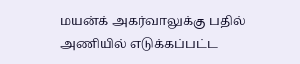மயன்க் அகர்வாலுக்கு பதில் அணியில் எடுக்கப்பட்ட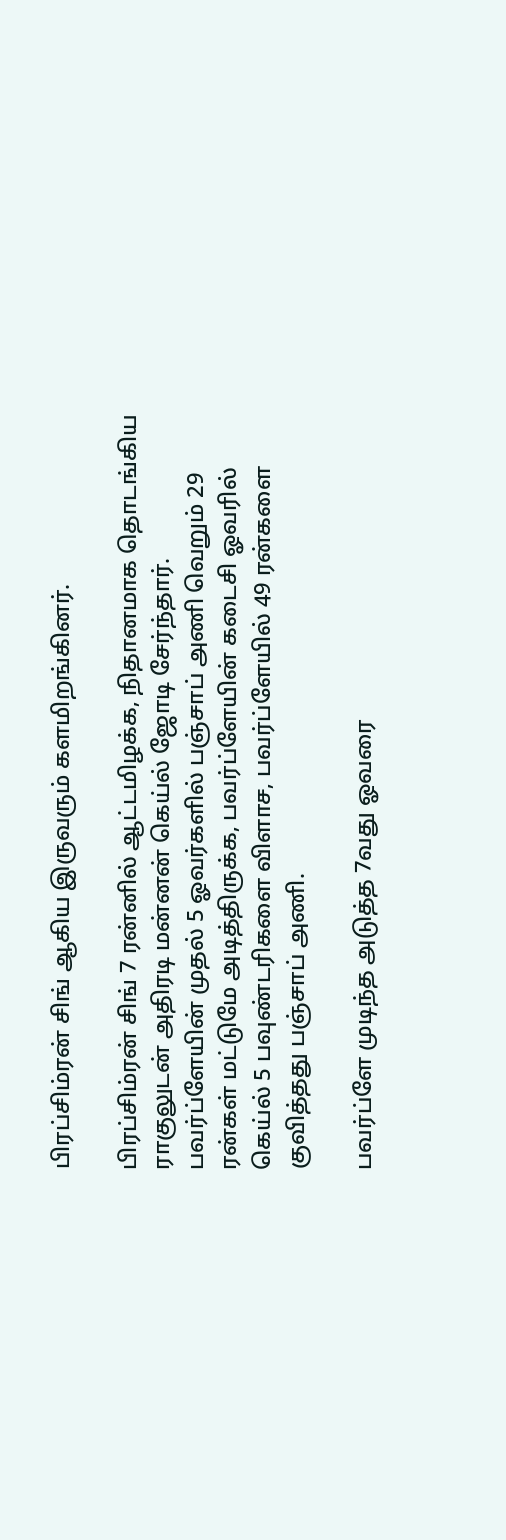பிரப்சிம்ரன் சிங் ஆகிய இருவரும் களமிறங்கினர்.

பிரப்சிம்ரன் சிங் 7 ரன்னில் ஆட்டமிழக்க, நிதானமாக தொடங்கிய ராகுலுடன் அதிரடி மன்னன் கெய்ல் ஜோடி சேர்ந்தார். பவர்ப்ளேயின் முதல் 5 ஓவர்களில் பஞ்சாப் அணி வெறும் 29 ரன்கள் மட்டுமே அடித்திருக்க, பவர்ப்ளேயின் கடைசி ஓவரில் கெய்ல் 5 பவுண்டரிகளை விளாச, பவர்ப்ளேயில் 49 ரன்களை குவித்தது பஞ்சாப் அணி.

பவர்ப்ளே முடிந்த அடுத்த 7வது ஓவரை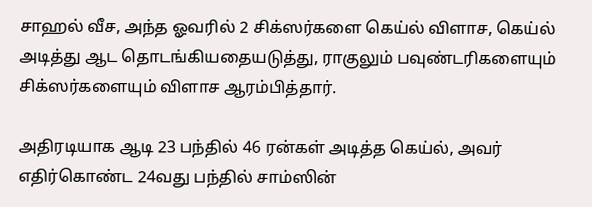சாஹல் வீச, அந்த ஓவரில் 2 சிக்ஸர்களை கெய்ல் விளாச, கெய்ல் அடித்து ஆட தொடங்கியதையடுத்து, ராகுலும் பவுண்டரிகளையும் சிக்ஸர்களையும் விளாச ஆரம்பித்தார்.

அதிரடியாக ஆடி 23 பந்தில் 46 ரன்கள் அடித்த கெய்ல், அவர் எதிர்கொண்ட 24வது பந்தில் சாம்ஸின்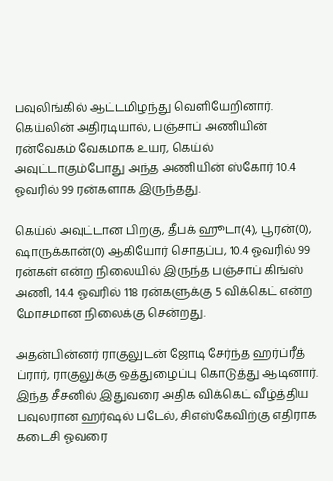பவுலிங்கில் ஆட்டமிழந்து வெளியேறினார். கெய்லின் அதிரடியால், பஞ்சாப் அணியின் ரன்வேகம் வேகமாக உயர, கெய்ல் அவுட்டாகும்போது அந்த அணியின் ஸ்கோர் 10.4 ஓவரில் 99 ரன்களாக இருந்தது.

கெய்ல் அவுட்டான பிறகு, தீபக் ஹூடா(4), பூரன்(0), ஷாருக்கான்(0) ஆகியோர் சொதப்ப, 10.4 ஓவரில் 99 ரன்கள் என்ற நிலையில் இருந்த பஞ்சாப் கிங்ஸ் அணி, 14.4 ஓவரில் 118 ரன்களுக்கு 5 விக்கெட் என்ற மோசமான நிலைக்கு சென்றது.

அதன்பின்னர் ராகுலுடன் ஜோடி சேர்ந்த ஹர்ப்ரீத் ப்ரார், ராகுலுக்கு ஒத்துழைப்பு கொடுத்து ஆடினார். இந்த சீசனில் இதுவரை அதிக விக்கெட் வீழ்த்திய பவுலரான ஹர்ஷல் படேல், சிஎஸ்கேவிற்கு எதிராக கடைசி ஓவரை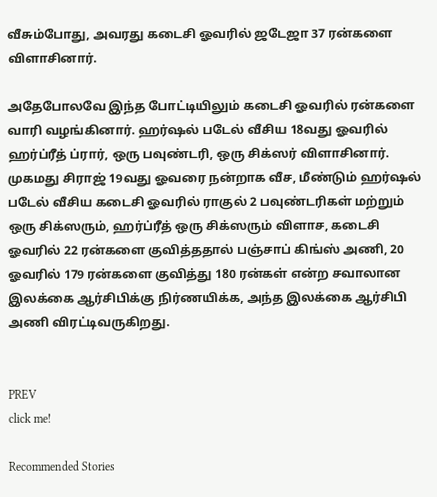வீசும்போது, அவரது கடைசி ஓவரில் ஜடேஜா 37 ரன்களை விளாசினார்.

அதேபோலவே இந்த போட்டியிலும் கடைசி ஓவரில் ரன்களை வாரி வழங்கினார். ஹர்ஷல் படேல் வீசிய 18வது ஓவரில் ஹர்ப்ரீத் ப்ரார், ஒரு பவுண்டரி, ஒரு சிக்ஸர் விளாசினார். முகமது சிராஜ் 19வது ஓவரை நன்றாக வீச, மீண்டும் ஹர்ஷல் படேல் வீசிய கடைசி ஓவரில் ராகுல் 2 பவுண்டரிகள் மற்றும் ஒரு சிக்ஸரும், ஹர்ப்ரீத் ஒரு சிக்ஸரும் விளாச, கடைசி ஓவரில் 22 ரன்களை குவித்ததால் பஞ்சாப் கிங்ஸ் அணி, 20 ஓவரில் 179 ரன்களை குவித்து 180 ரன்கள் என்ற சவாலான இலக்கை ஆர்சிபிக்கு நிர்ணயிக்க, அந்த இலக்கை ஆர்சிபி அணி விரட்டிவருகிறது.


PREV
click me!

Recommended Stories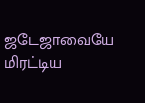ஜடேஜாவையே மிரட்டிய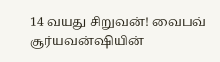14 வயது சிறுவன்! வைபவ் சூர்யவன்ஷியின்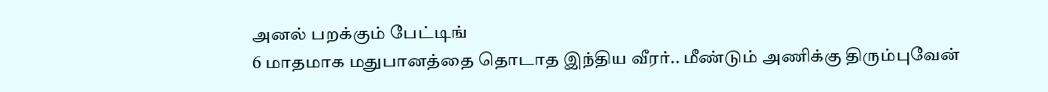அனல் பறக்கும் பேட்டிங்
6 மாதமாக மதுபானத்தை தொடாத இந்திய வீரர்.. மீண்டும் அணிக்கு திரும்புவேன்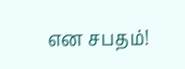என சபதம்!